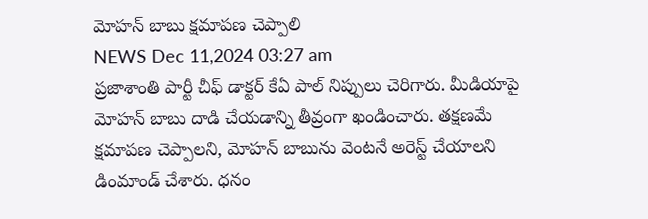మోహన్ బాబు క్షమాపణ చెప్పాలి
NEWS Dec 11,2024 03:27 am
ప్రజాశాంతి పార్టీ చీఫ్ డాక్టర్ కేఏ పాల్ నిప్పులు చెరిగారు. మీడియాపై మోహన్ బాబు దాడి చేయడాన్ని తీవ్రంగా ఖండించారు. తక్షణమే క్షమాపణ చెప్పాలని, మోహన్ బాబును వెంటనే అరెస్ట్ చేయాలని డింమాండ్ చేశారు. ధనం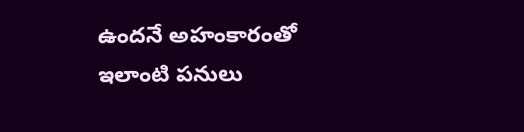ఉందనే అహంకారంతో ఇలాంటి పనులు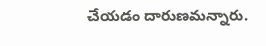చేయడం దారుణమన్నారు.